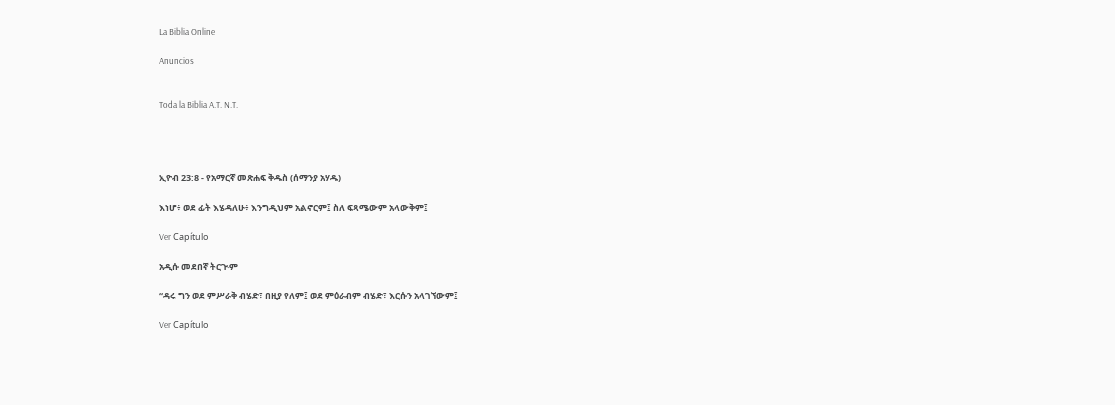La Biblia Online

Anuncios


Toda la Biblia A.T. N.T.




ኢዮብ 23:8 - የአማርኛ መጽሐፍ ቅዱስ (ሰማንያ አሃዱ)

እነሆ፥ ወደ ፊት እሄዳለሁ፥ እንግዲህም አልኖርም፤ ስለ ፍጻሜውም አላውቅም፤

Ver Capítulo

አዲሱ መደበኛ ትርጒም

“ዳሩ ግን ወደ ምሥራቅ ብሄድ፣ በዚያ የለም፤ ወደ ምዕራብም ብሄድ፣ እርሱን አላገኘውም፤

Ver Capítulo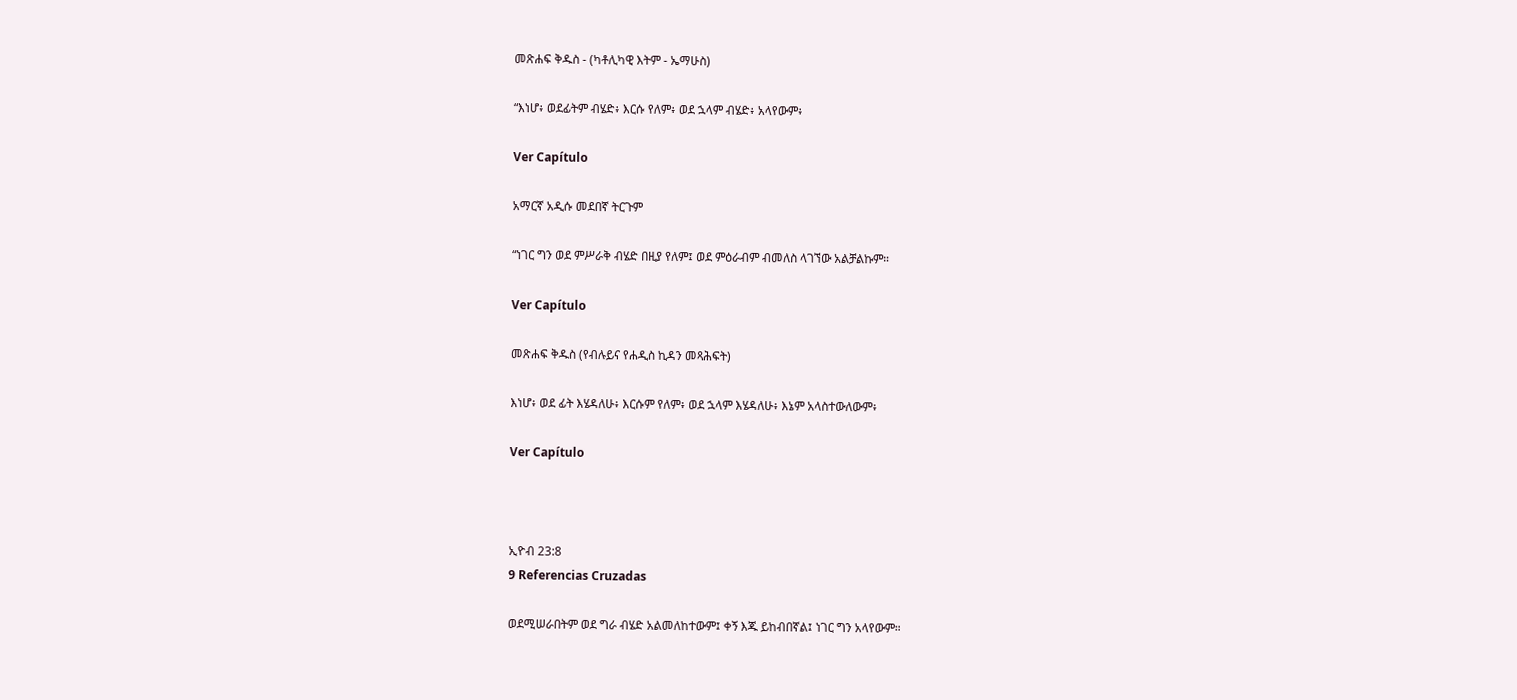መጽሐፍ ቅዱስ - (ካቶሊካዊ እትም - ኤማሁስ)

“እነሆ፥ ወደፊትም ብሄድ፥ እርሱ የለም፥ ወደ ኋላም ብሄድ፥ አላየውም፥

Ver Capítulo

አማርኛ አዲሱ መደበኛ ትርጉም

“ነገር ግን ወደ ምሥራቅ ብሄድ በዚያ የለም፤ ወደ ምዕራብም ብመለስ ላገኘው አልቻልኩም።

Ver Capítulo

መጽሐፍ ቅዱስ (የብሉይና የሐዲስ ኪዳን መጻሕፍት)

እነሆ፥ ወደ ፊት እሄዳለሁ፥ እርሱም የለም፥ ወደ ኋላም እሄዳለሁ፥ እኔም አላስተውለውም፥

Ver Capítulo



ኢዮብ 23:8
9 Referencias Cruzadas

ወደሚሠራበትም ወደ ግራ ብሄድ አልመለከተውም፤ ቀኝ እጁ ይከብበኛል፤ ነገር ግን አላየውም።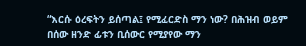“እርሱ ዕረፍትን ይሰጣል፤ የሚፈርድስ ማን ነው? በሕዝብ ወይም በሰው ዘንድ ፊቱን ቢሰውር የሚያየው ማን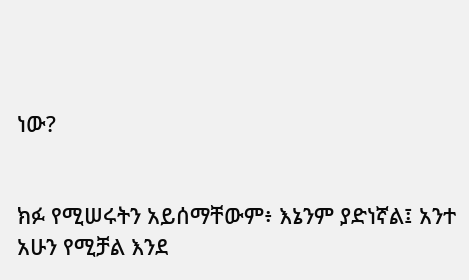ነው?


ክፉ የሚሠሩትን አይሰማቸውም፥ እኔንም ያድነኛል፤ አንተ አሁን የሚቻል እንደ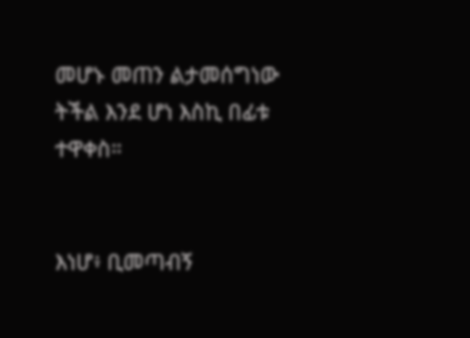መሆኑ መጠን ልታመሰግነው ትችል እንደ ሆነ እስኪ በፊቱ ተዋቀስ።


እነሆ፥ ቢመጣብኝ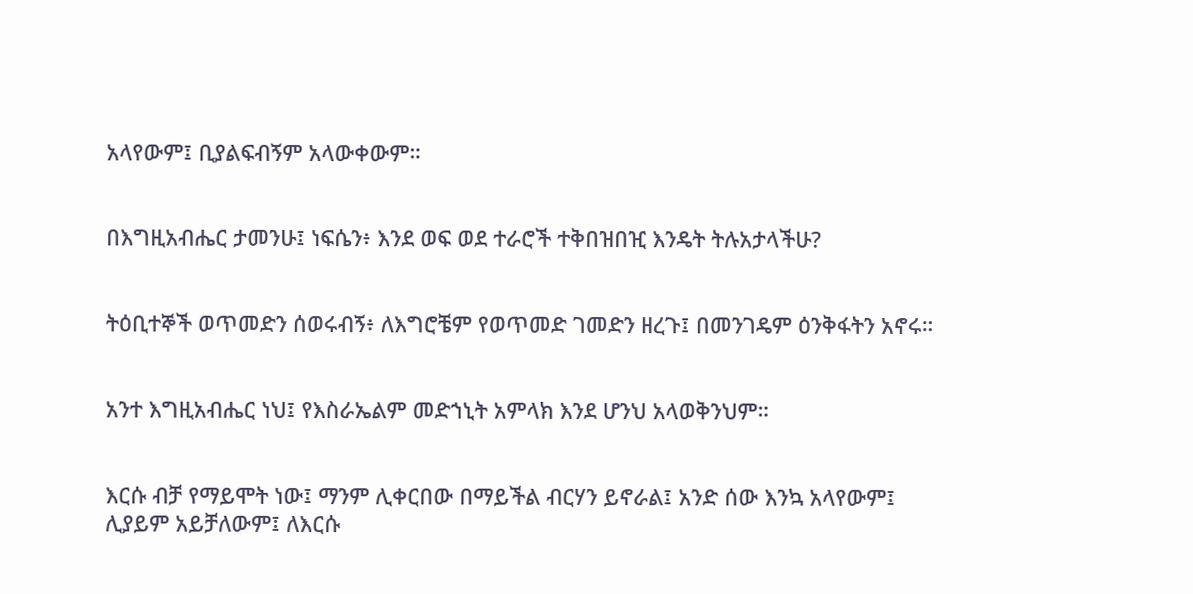አላየውም፤ ቢያልፍብኝም አላውቀውም።


በእግዚአብሔር ታመንሁ፤ ነፍሴን፥ እንደ ወፍ ወደ ተራሮች ተቅበዝበዢ እንዴት ትሉአታላችሁ?


ትዕቢተኞች ወጥመድን ሰወሩብኝ፥ ለእግሮቼም የወጥመድ ገመድን ዘረጉ፤ በመንገዴም ዕንቅፋትን አኖሩ።


አንተ እግዚአብሔር ነህ፤ የእስራኤልም መድኀኒት አምላክ እንደ ሆንህ አላወቅንህም።


እርሱ ብቻ የማይሞት ነው፤ ማንም ሊቀርበው በማይችል ብርሃን ይኖራል፤ አንድ ሰው እንኳ አላየውም፤ ሊያይም አይቻለውም፤ ለእርሱ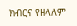ክብርና የዘላለም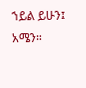ኀይል ይሁን፤ አሜን።